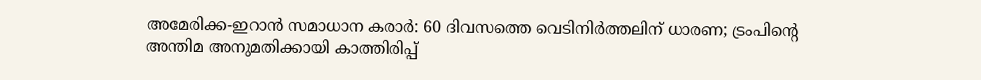അമേരിക്ക-ഇറാന്‍ സമാധാന കരാര്‍: 60 ദിവസത്തെ വെടിനിര്‍ത്തലിന് ധാരണ; ട്രംപിന്റെ അന്തിമ അനുമതിക്കായി കാത്തിരിപ്പ്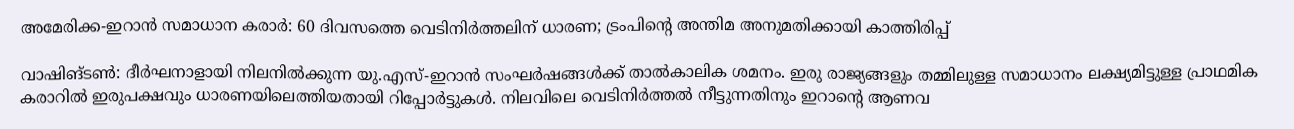അമേരിക്ക-ഇറാന്‍ സമാധാന കരാര്‍: 60 ദിവസത്തെ വെടിനിര്‍ത്തലിന് ധാരണ; ട്രംപിന്റെ അന്തിമ അനുമതിക്കായി കാത്തിരിപ്പ്

വാഷിങ്ടണ്‍: ദീര്‍ഘനാളായി നിലനില്‍ക്കുന്ന യു.എസ്-ഇറാന്‍ സംഘര്‍ഷങ്ങള്‍ക്ക് താല്‍കാലിക ശമനം. ഇരു രാജ്യങ്ങളും തമ്മിലുള്ള സമാധാനം ലക്ഷ്യമിട്ടുള്ള പ്രാഥമിക കരാറില്‍ ഇരുപക്ഷവും ധാരണയിലെത്തിയതായി റിപ്പോര്‍ട്ടുകള്‍. നിലവിലെ വെടിനിര്‍ത്തല്‍ നീട്ടുന്നതിനും ഇറാന്റെ ആണവ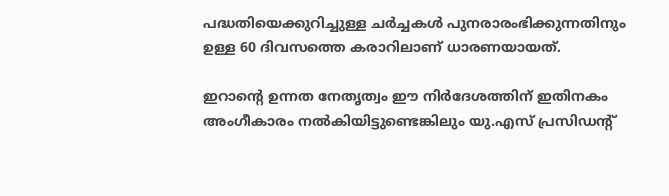പദ്ധതിയെക്കുറിച്ചുള്ള ചര്‍ച്ചകള്‍ പുനരാരംഭിക്കുന്നതിനും ഉള്ള 60 ദിവസത്തെ കരാറിലാണ് ധാരണയായത്.

ഇറാന്റെ ഉന്നത നേതൃത്വം ഈ നിര്‍ദേശത്തിന് ഇതിനകം അംഗീകാരം നല്‍കിയിട്ടുണ്ടെങ്കിലും യു.എസ് പ്രസിഡന്റ്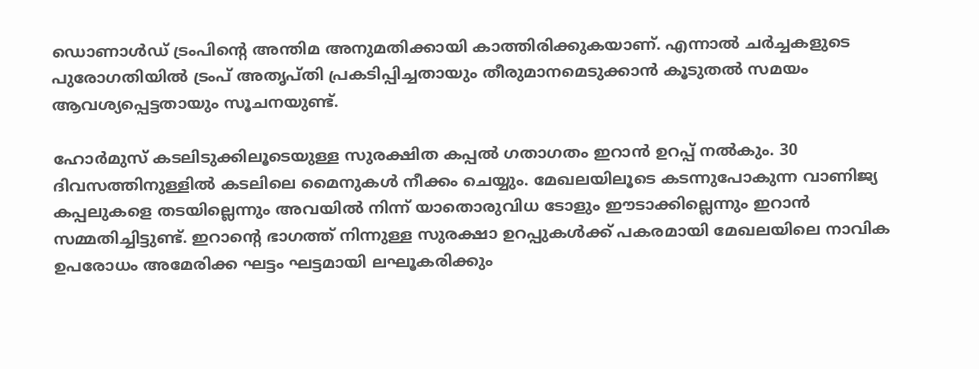ഡൊണാള്‍ഡ് ട്രംപിന്റെ അന്തിമ അനുമതിക്കായി കാത്തിരിക്കുകയാണ്. എന്നാല്‍ ചര്‍ച്ചകളുടെ പുരോഗതിയില്‍ ട്രംപ് അതൃപ്തി പ്രകടിപ്പിച്ചതായും തീരുമാനമെടുക്കാന്‍ കൂടുതല്‍ സമയം ആവശ്യപ്പെട്ടതായും സൂചനയുണ്ട്.

ഹോര്‍മുസ് കടലിടുക്കിലൂടെയുള്ള സുരക്ഷിത കപ്പല്‍ ഗതാഗതം ഇറാന്‍ ഉറപ്പ് നല്‍കും. 30 ദിവസത്തിനുള്ളില്‍ കടലിലെ മൈനുകള്‍ നീക്കം ചെയ്യും. മേഖലയിലൂടെ കടന്നുപോകുന്ന വാണിജ്യ കപ്പലുകളെ തടയില്ലെന്നും അവയില്‍ നിന്ന് യാതൊരുവിധ ടോളും ഈടാക്കില്ലെന്നും ഇറാന്‍ സമ്മതിച്ചിട്ടുണ്ട്. ഇറാന്റെ ഭാഗത്ത് നിന്നുള്ള സുരക്ഷാ ഉറപ്പുകള്‍ക്ക് പകരമായി മേഖലയിലെ നാവിക ഉപരോധം അമേരിക്ക ഘട്ടം ഘട്ടമായി ലഘൂകരിക്കും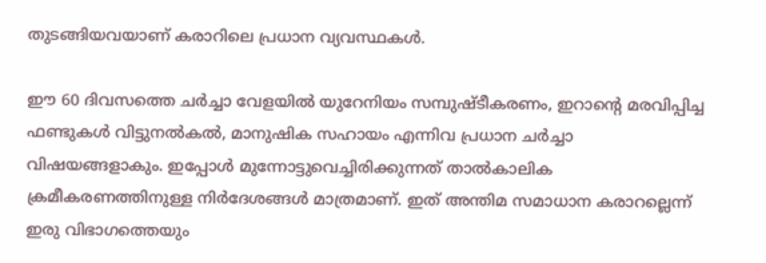തുടങ്ങിയവയാണ് കരാറിലെ പ്രധാന വ്യവസ്ഥകള്‍.

ഈ 60 ദിവസത്തെ ചര്‍ച്ചാ വേളയില്‍ യുറേനിയം സമ്പുഷ്ടീകരണം, ഇറാന്റെ മരവിപ്പിച്ച ഫണ്ടുകള്‍ വിട്ടുനല്‍കല്‍, മാനുഷിക സഹായം എന്നിവ പ്രധാന ചര്‍ച്ചാ വിഷയങ്ങളാകും. ഇപ്പോള്‍ മുന്നോട്ടുവെച്ചിരിക്കുന്നത് താല്‍കാലിക ക്രമീകരണത്തിനുള്ള നിര്‍ദേശങ്ങള്‍ മാത്രമാണ്. ഇത് അന്തിമ സമാധാന കരാറല്ലെന്ന് ഇരു വിഭാഗത്തെയും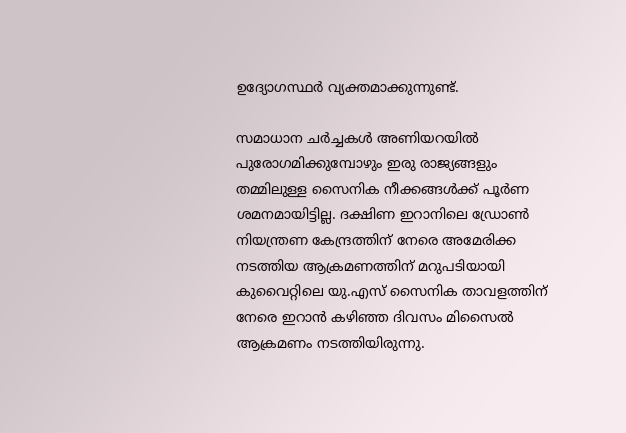ഉദ്യോഗസ്ഥര്‍ വ്യക്തമാക്കുന്നുണ്ട്.

സമാധാന ചര്‍ച്ചകള്‍ അണിയറയില്‍ പുരോഗമിക്കുമ്പോഴും ഇരു രാജ്യങ്ങളും തമ്മിലുള്ള സൈനിക നീക്കങ്ങള്‍ക്ക് പൂര്‍ണ ശമനമായിട്ടില്ല. ദക്ഷിണ ഇറാനിലെ ഡ്രോണ്‍ നിയന്ത്രണ കേന്ദ്രത്തിന് നേരെ അമേരിക്ക നടത്തിയ ആക്രമണത്തിന് മറുപടിയായി കുവൈറ്റിലെ യു.എസ് സൈനിക താവളത്തിന് നേരെ ഇറാന്‍ കഴിഞ്ഞ ദിവസം മിസൈല്‍ ആക്രമണം നടത്തിയിരുന്നു.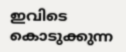ഇവിടെ കൊടുക്കുന്ന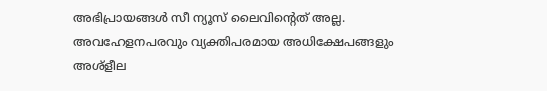അഭിപ്രായങ്ങള്‍ സീ ന്യൂസ് ലൈവിന്റെത് അല്ല. അവഹേളനപരവും വ്യക്തിപരമായ അധിക്ഷേപങ്ങളും അശ്‌ളീല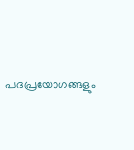പദപ്രയോഗങ്ങളും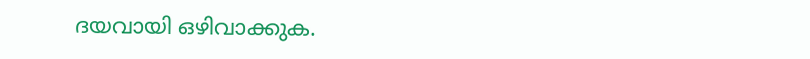ദയവായി ഒഴിവാക്കുക.